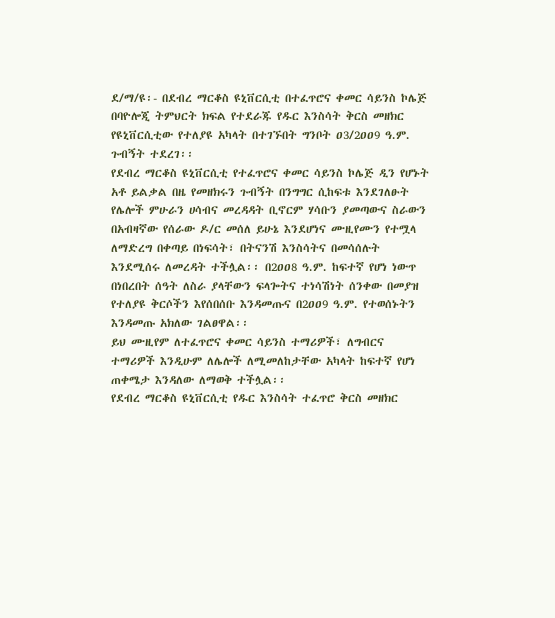ደ/ማ/ዩ፡- በደብረ ማርቆስ ዩኒቨርሲቲ በተፈጥሮና ቀመር ሳይንስ ኮሌጅ በባዮሎጂ ትምህርት ክፍል የተደራጁ የዱር እንስሳት ቅርስ መዘክር የዩኒቨርሲቲው የተለያዩ አካላት በተገኙበት ግንቦት ዐ3/2ዐዐ9 ዓ.ም. ጉብኝት ተደረገ፡፡
የደብረ ማርቆስ ዩኒቨርሲቲ የተፈጥሮና ቀመር ሳይንስ ኮሌጅ ዲን የሆኑት አቶ ይልቃል በዜ የመዘክሩን ጉብኝት በንግግር ሲከፍቱ እንደገለፁት የሌሎች ምሁራን ሀሳብና መረዳዳት ቢኖርም ሃሳቡን ያመጣውና ስራውን በአብዛኛው የሰራው ዶ/ር መሰለ ይሁኔ እንደሆነና ሙዚየሙን የተሟላ ለማድረግ በቀጣይ በነፍሳት፣ በትናንሽ እንስሳትና በመሳሰሉት እንደሚሰሩ ለመረዳት ተችሏል፡፡ በ2ዐዐ8 ዓ.ም. ከፍተኛ የሆነ ነውጥ በነበረበት ሰዓት ለስራ ያላቸውን ፍላጐትና ተነሳሽነት ሰንቀው በመያዝ የተለያዩ ቅርሶችን እየሰበሰቡ እንዳመጡና በ2ዐዐ9 ዓ.ም. የተወሰኑትን እንዳመጡ አክለው ገልፀዋል፡፡
ይህ ሙዚየም ለተፈጥሮና ቀመር ሳይንስ ተማሪዎች፣ ለግብርና ተማሪዎች እንዲሁም ለሌሎች ለሚመለከታቸው አካላት ከፍተኛ የሆነ ጠቀሜታ እንዳለው ለማወቅ ተችሏል፡፡
የደብረ ማርቆስ ዩኒቨርሲቲ የዱር እንስሳት ተፈጥሮ ቅርስ መዘክር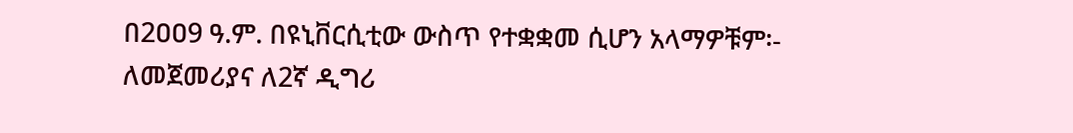በ2ዐዐ9 ዓ.ም. በዩኒቨርሲቲው ውስጥ የተቋቋመ ሲሆን አላማዎቹም፡- ለመጀመሪያና ለ2ኛ ዲግሪ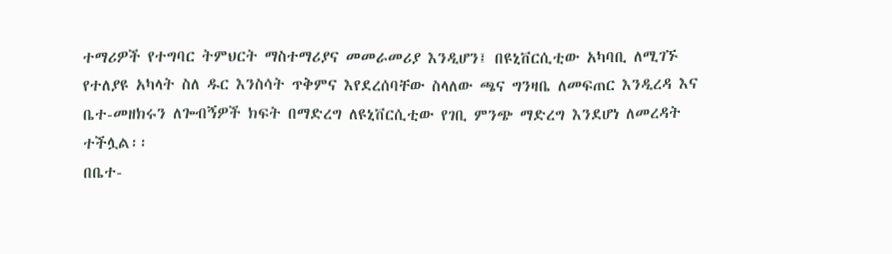ተማሪዎች የተግባር ትምህርት ማስተማሪያና መመራመሪያ እንዲሆን፤ በዩኒቨርሲቲው አካባቢ ለሚገኙ የተለያዩ አካላት ስለ ዱር እንስሳት ጥቅምና እየደረሰባቸው ስላለው ጫና ግንዛቤ ለመፍጠር እንዲረዳ እና ቤተ-መዘክሩን ለጐብኝዎች ክፍት በማድረግ ለዩኒቨርሲቲው የገቢ ምንጭ ማድረግ እንደሆነ ለመረዳት ተችሏል፡፡
በቤተ-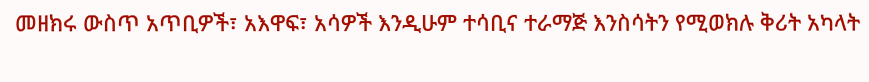መዘክሩ ውስጥ አጥቢዎች፣ አእዋፍ፣ አሳዎች እንዲሁም ተሳቢና ተራማጅ እንስሳትን የሚወክሉ ቅሪት አካላት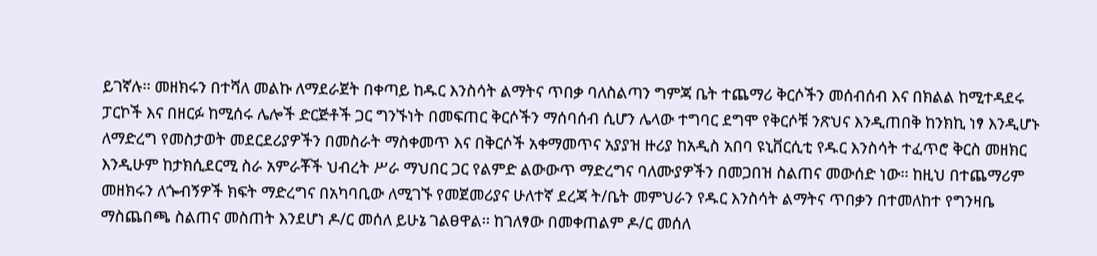ይገኛሉ፡፡ መዘክሩን በተሻለ መልኩ ለማደራጀት በቀጣይ ከዱር እንስሳት ልማትና ጥበቃ ባለስልጣን ግምጃ ቤት ተጨማሪ ቅርሶችን መሰብሰብ እና በክልል ከሚተዳደሩ ፓርኮች እና በዘርፉ ከሚሰሩ ሌሎች ድርጅቶች ጋር ግንኙነት በመፍጠር ቅርሶችን ማሰባሰብ ሲሆን ሌላው ተግባር ደግሞ የቅርሶቹ ንጽህና እንዲጠበቅ ከንክኪ ነፃ እንዲሆኑ ለማድረግ የመስታወት መደርደሪያዎችን በመስራት ማስቀመጥ እና በቅርሶች አቀማመጥና አያያዝ ዙሪያ ከአዲስ አበባ ዩኒቨርሲቲ የዱር እንስሳት ተፈጥሮ ቅርስ መዘክር እንዲሁም ከታክሲደርሚ ስራ አምራቾች ህብረት ሥራ ማህበር ጋር የልምድ ልውውጥ ማድረግና ባለሙያዎችን በመጋበዝ ስልጠና መውሰድ ነው፡፡ ከዚህ በተጨማሪም መዘክሩን ለጐብኝዎች ክፍት ማድረግና በአካባቢው ለሚገኙ የመጀመሪያና ሁለተኛ ደረጃ ት/ቤት መምህራን የዱር እንስሳት ልማትና ጥበቃን በተመለከተ የግንዛቤ ማስጨበጫ ስልጠና መስጠት እንደሆነ ዶ/ር መሰለ ይሁኔ ገልፀዋል፡፡ ከገለፃው በመቀጠልም ዶ/ር መሰለ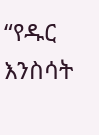“የዱር እንስሳት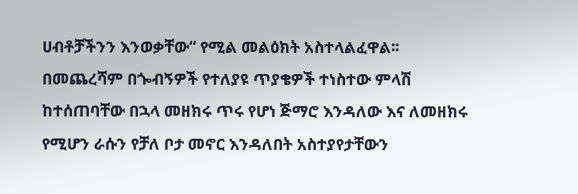ሀብቶቻችንን እንወቃቸው“ የሚል መልዕክት አስተላልፈዋል፡፡
በመጨረሻም በጐብኝዎች የተለያዩ ጥያቄዎች ተነስተው ምላሽ ከተሰጠባቸው በኋላ መዘክሩ ጥሩ የሆነ ጅማሮ እንዳለው እና ለመዘክሩ የሚሆን ራሱን የቻለ ቦታ መኖር እንዳለበት አስተያየታቸውን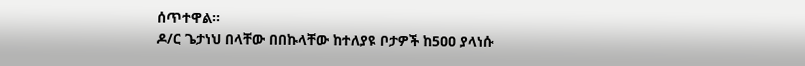ሰጥተዋል፡፡
ዶ/ር ጌታነህ በላቸው በበኩላቸው ከተለያዩ ቦታዎች ከ5ዐዐ ያላነሱ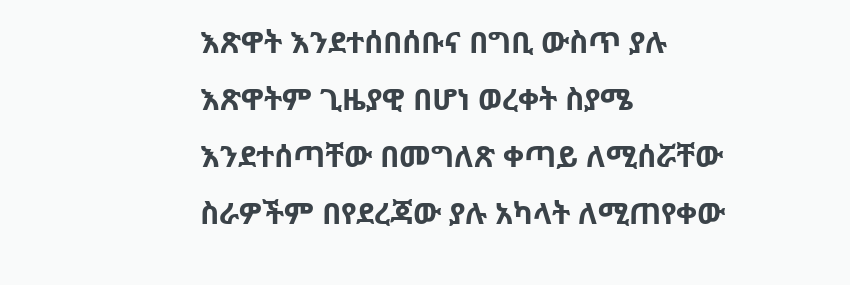እጽዋት እንደተሰበሰቡና በግቢ ውስጥ ያሉ እጽዋትም ጊዜያዊ በሆነ ወረቀት ስያሜ እንደተሰጣቸው በመግለጽ ቀጣይ ለሚሰሯቸው ስራዎችም በየደረጃው ያሉ አካላት ለሚጠየቀው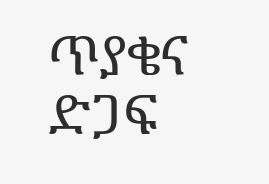ጥያቄና ድጋፍ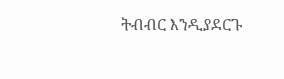ትብብር እንዲያደርጉ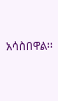አሳስበዋል፡፡